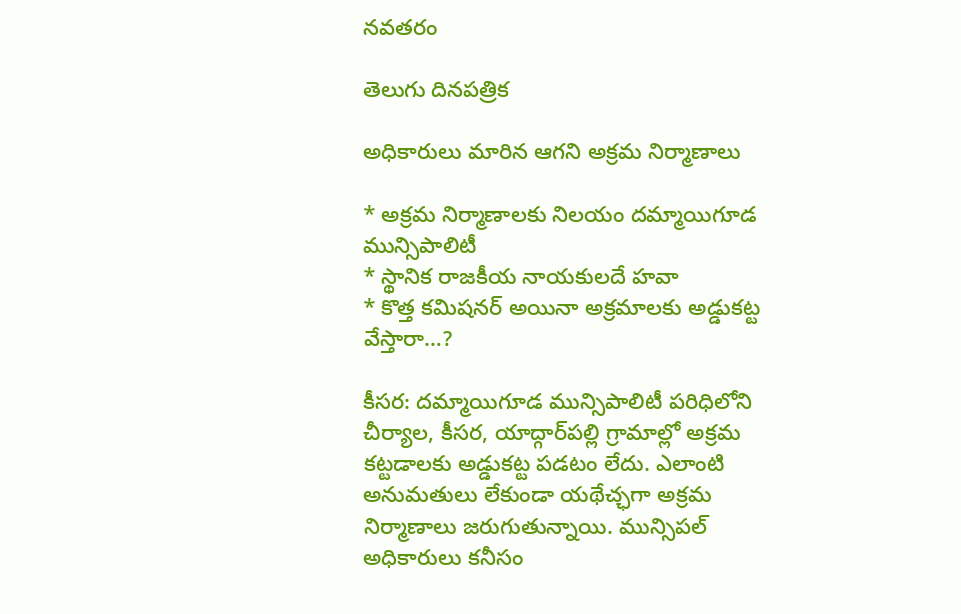నవతరం

తెలుగు దినపత్రిక

అధికారులు మారిన ఆగని అక్రమ నిర్మాణాలు

* అక్రమ నిర్మాణాలకు నిలయం దమ్మాయిగూడ మున్సిపాలిటీ
* స్థానిక రాజకీయ నాయకులదే హవా
* కొత్త కమిషనర్ అయినా అక్రమాలకు అడ్డుకట్ట వేస్తారా…?

కీసర: దమ్మాయిగూడ మున్సిపాలిటీ పరిధిలోని చీర్యాల, కీసర, యాద్గార్‌పల్లి గ్రామాల్లో అక్రమ కట్టడాలకు అడ్డుకట్ట పడటం లేదు. ఎలాంటి అనుమతులు లేకుండా యథేచ్ఛగా అక్రమ నిర్మాణాలు జరుగుతున్నాయి. మున్సిపల్ అధికారులు కనీసం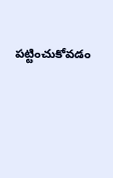పట్టించుకోవడం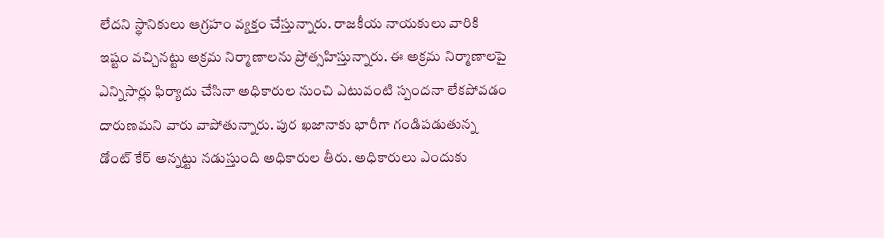లేదని స్థానికులు ఆగ్రహం వ్యక్తం చేస్తున్నారు. రాజకీయ నాయకులు వారికి ఇష్టం వచ్చినట్టు అక్రమ నిర్మాణాలను ప్రోత్సహిస్తున్నారు. ఈ అక్రమ నిర్మాణాలపై ఎన్నిసార్లు ఫిర్యాదు చేసినా అధికారుల నుంచి ఎటువంటి స్పందనా లేకపోవడం దారుణమని వారు వాపోతున్నారు. పుర ఖజానాకు భారీగా గండిపడుతున్న డోంట్ కేర్ అన్నట్టు నడుస్తుంది అధికారుల తీరు. అధికారులు ఎందుకు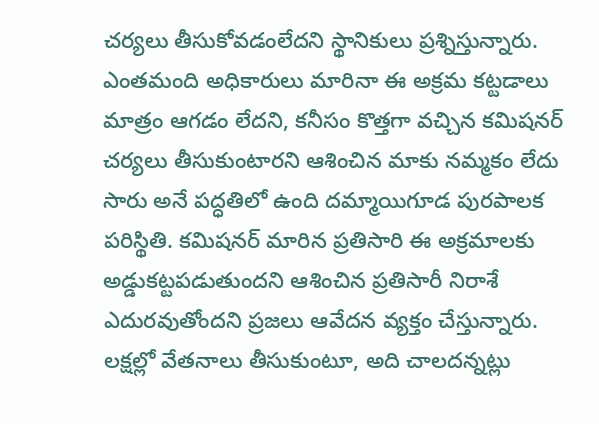చర్యలు తీసుకోవడంలేదని స్థానికులు ప్రశ్నిస్తున్నారు. ఎంతమంది అధికారులు మారినా ఈ అక్రమ కట్టడాలు మాత్రం ఆగడం లేదని, కనీసం కొత్తగా వచ్చిన కమిషనర్ చర్యలు తీసుకుంటారని ఆశించిన మాకు నమ్మకం లేదు సారు అనే పద్ధతిలో ఉంది దమ్మాయిగూడ పురపాలక పరిస్థితి. కమిషనర్ మారిన ప్రతిసారి ఈ అక్రమాలకు అడ్డుకట్టపడుతుందని ఆశించిన ప్రతిసారీ నిరాశే ఎదురవుతోందని ప్రజలు ఆవేదన వ్యక్తం చేస్తున్నారు. లక్షల్లో వేతనాలు తీసుకుంటూ, అది చాలదన్నట్లు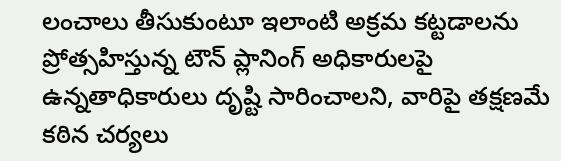లంచాలు తీసుకుంటూ ఇలాంటి అక్రమ కట్టడాలను ప్రోత్సహిస్తున్న టౌన్ ప్లానింగ్ అధికారులపై ఉన్నతాధికారులు దృష్టి సారించాలని, వారిపై తక్షణమే కఠిన చర్యలు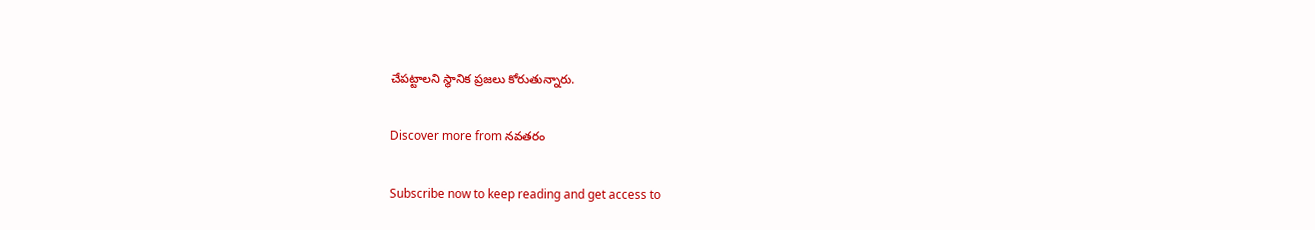చేపట్టాలని స్థానిక ప్రజలు కోరుతున్నారు.

Discover more from నవతరం

Subscribe now to keep reading and get access to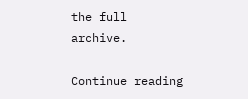the full archive.

Continue reading